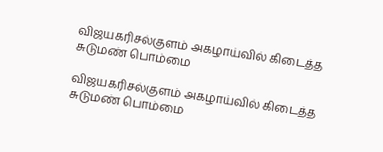விஜயகரிசல்குளம் அகழாய்வில் கிடைத்த சுடுமண் பொம்மை

விஜயகரிசல்குளம் அகழாய்வில் கிடைத்த சுடுமண் பொம்மை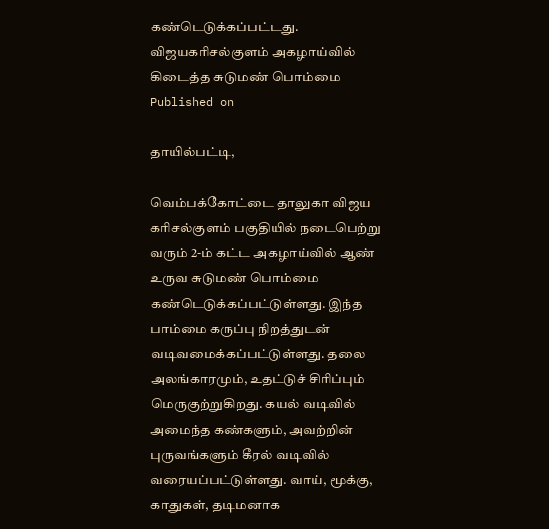கண்டெடுக்கப்பட்டது.
விஜயகரிசல்குளம் அகழாய்வில் கிடைத்த சுடுமண் பொம்மை
Published on

தாயில்பட்டி,

வெம்பக்கோட்டை தாலுகா விஜய கரிசல்குளம் பகுதியில் நடைபெற்று வரும் 2-ம் கட்ட அகழாய்வில் ஆண் உருவ சுடுமண் பொம்மை கண்டெடுக்கப்பட்டுள்ளது. இந்த பாம்மை கருப்பு நிறத்துடன் வடிவமைக்கப்பட்டுள்ளது. தலை அலங்காரமும், உதட்டுச் சிரிப்பும் மெருகுற்றுகிறது. கயல் வடிவில் அமைந்த கண்களும், அவற்றின் புருவங்களும் கீரல் வடிவில் வரையப்பட்டுள்ளது. வாய், மூக்கு, காதுகள், தடிமனாக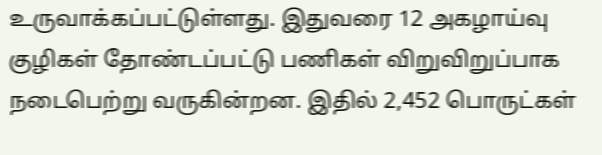உருவாக்கப்பட்டுள்ளது. இதுவரை 12 அகழாய்வு குழிகள் தோண்டப்பட்டு பணிகள் விறுவிறுப்பாக நடைபெற்று வருகின்றன. இதில் 2,452 பொருட்கள்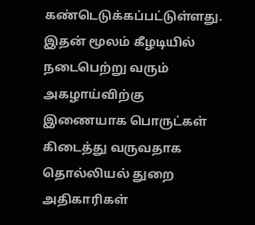கண்டெடுக்கப்பட்டுள்ளது. இதன் மூலம் கீழடியில் நடைபெற்று வரும் அகழாய்விற்கு இணையாக பொருட்கள் கிடைத்து வருவதாக தொல்லியல் துறை அதிகாரிகள்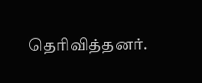தெரிவித்தனர்.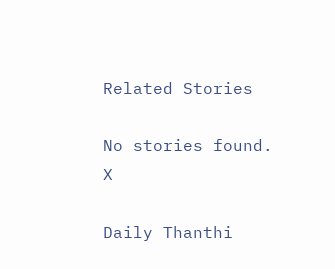Related Stories

No stories found.
X

Daily Thanthi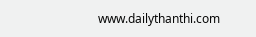www.dailythanthi.com